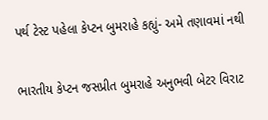પર્થ ટેસ્ટ પહેલા કેપ્ટન બુમરાહે કહ્યું- અમે તણાવમાં નથી

ભારતીય કેપ્ટન જસપ્રીત બુમરાહે અનુભવી બેટર વિરાટ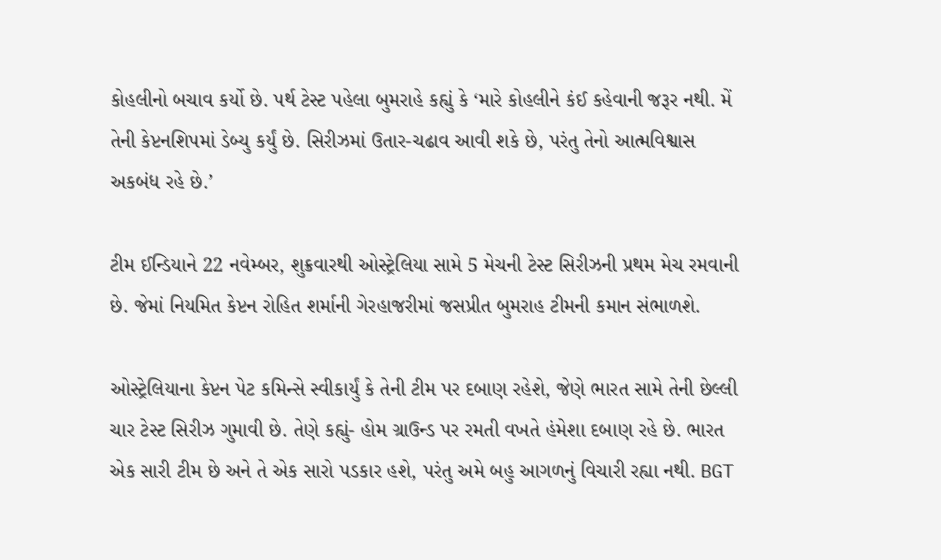કોહલીનો બચાવ કર્યો છે. પર્થ ટેસ્ટ પહેલા બુમરાહે કહ્યું કે ‘મારે કોહલીને કંઈ કહેવાની જરૂર નથી. મેં તેની કેપ્ટનશિપમાં ડેબ્યુ કર્યું છે. સિરીઝમાં ઉતાર-ચઢાવ આવી શકે છે, પરંતુ તેનો આત્મવિશ્વાસ અકબંધ રહે છે.’

ટીમ ઈન્ડિયાને 22 નવેમ્બર, શુક્રવારથી ઓસ્ટ્રેલિયા સામે 5 મેચની ટેસ્ટ સિરીઝની પ્રથમ મેચ રમવાની છે. જેમાં નિયમિત કેપ્ટન રોહિત શર્માની ગેરહાજરીમાં જસપ્રીત બુમરાહ ટીમની કમાન સંભાળશે.

ઓસ્ટ્રેલિયાના કેપ્ટન પેટ કમિન્સે સ્વીકાર્યું કે તેની ટીમ પર દબાણ રહેશે, જેણે ભારત સામે તેની છેલ્લી ચાર ટેસ્ટ સિરીઝ ગુમાવી છે. તેણે કહ્યું- હોમ ગ્રાઉન્ડ પર રમતી વખતે હંમેશા દબાણ રહે છે. ભારત એક સારી ટીમ છે અને તે એક સારો પડકાર હશે, પરંતુ અમે બહુ આગળનું વિચારી રહ્યા નથી. BGT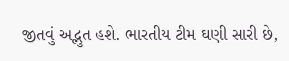જીતવું અદ્ભુત હશે. ભારતીય ટીમ ઘણી સારી છે,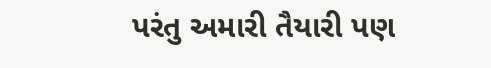પરંતુ અમારી તૈયારી પણ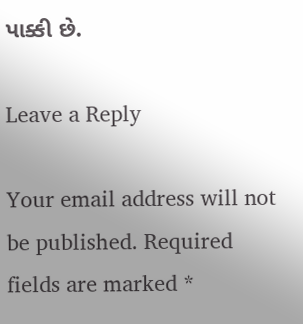પાક્કી છે.

Leave a Reply

Your email address will not be published. Required fields are marked *